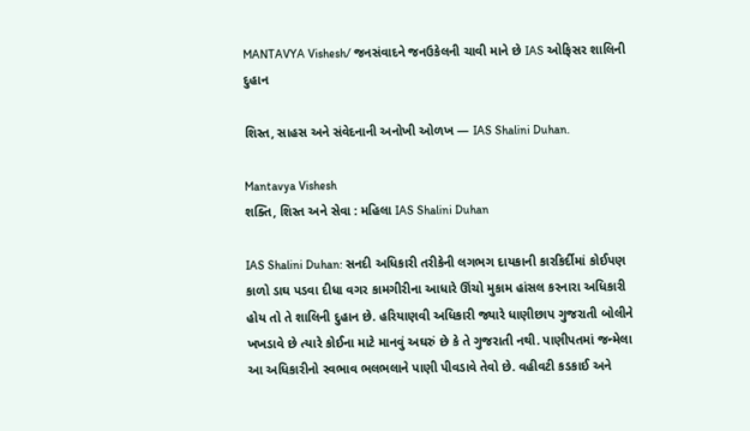MANTAVYA Vishesh/ જનસંવાદને જનઉકેલની ચાવી માને છે IAS ઓફિસર શાલિની દુહાન

શિસ્ત, સાહસ અને સંવેદનાની અનોખી ઓળખ — IAS Shalini Duhan.

Mantavya Vishesh
શક્તિ, શિસ્ત અને સેવા : મહિલા IAS Shalini Duhan

IAS Shalini Duhan: સનદી અધિકારી તરીકેની લગભગ દાયકાની કારકિર્દીમાં કોઈપણ કાળો ડાઘ પડવા દીધા વગર કામગીરીના આધારે ઊંચો મુકામ હાંસલ કરનારા અધિકારી હોય તો તે શાલિની દુહાન છે. હરિયાણવી અધિકારી જ્યારે ધાણીછાપ ગુજરાતી બોલીને ખખડાવે છે ત્યારે કોઈના માટે માનવું અઘરું છે કે તે ગુજરાતી નથી. પાણીપતમાં જન્મેલા આ અધિકારીનો સ્વભાવ ભલભલાને પાણી પીવડાવે તેવો છે. વહીવટી કડકાઈ અને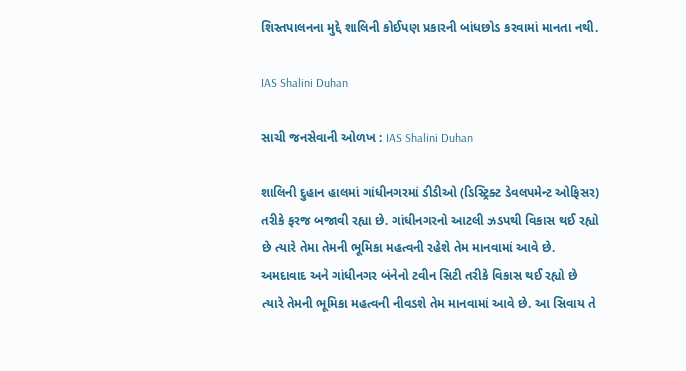શિસ્તપાલનના મુદ્દે શાલિની કોઈપણ પ્રકારની બાંધછોડ કરવામાં માનતા નથી.

IAS Shalini Duhan

સાચી જનસેવાની ઓળખ : IAS Shalini Duhan

શાલિની દુહાન હાલમાં ગાંધીનગરમાં ડીડીઓ (ડિસ્ટ્રિક્ટ ડેવલપમેન્ટ ઓફિસર) તરીકે ફરજ બજાવી રહ્યા છે. ગાંધીનગરનો આટલી ઝડપથી વિકાસ થઈ રહ્યો છે ત્યારે તેમા તેમની ભૂમિકા મહત્વની રહેશે તેમ માનવામાં આવે છે.  અમદાવાદ અને ગાંધીનગર બંનેનો ટવીન સિટી તરીકે વિકાસ થઈ રહ્યો છે ત્યારે તેમની ભૂમિકા મહત્વની નીવડશે તેમ માનવામાં આવે છે. આ સિવાય તે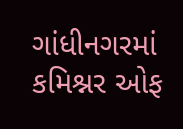ગાંધીનગરમાં કમિશ્નર ઓફ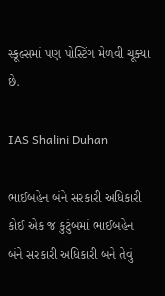સ્કૂલ્સમાં પણ પોસ્ટિંગ મેળવી ચૂક્યા છે.

IAS Shalini Duhan

ભાઈબહેન બંને સરકારી અધિકારી
કોઈ એક જ કુટુંબમાં ભાઈબહેન બંને સરકારી અધિકારી બને તેવું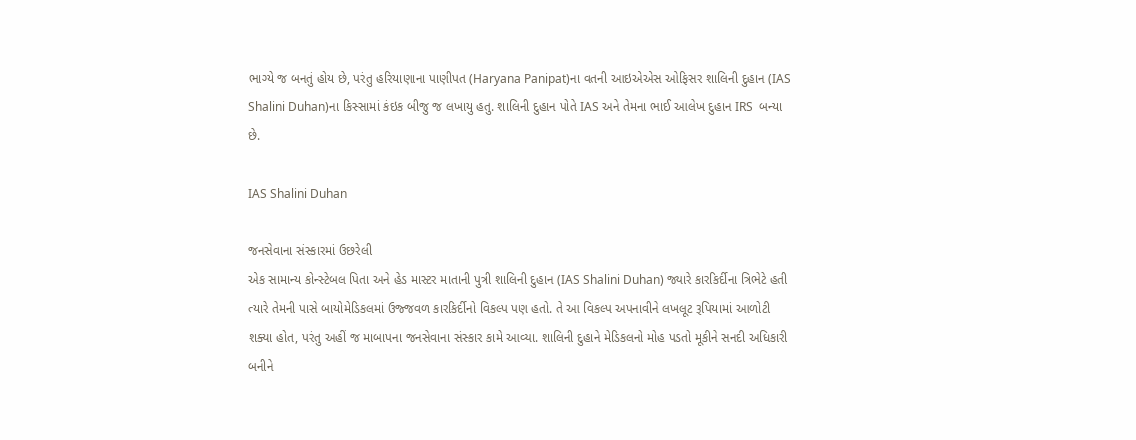ભાગ્યે જ બનતું હોય છે, પરંતુ હરિયાણાના પાણીપત (Haryana Panipat)ના વતની આઇએએસ ઓફિસર શાલિની દુહાન (IAS Shalini Duhan)ના કિસ્સામાં કંઇક બીજુ જ લખાયુ હતુ. શાલિની દુહાન પોતે IAS અને તેમના ભાઈ આલેખ દુહાન IRS  બન્યા છે.

IAS Shalini Duhan

જનસેવાના સંસ્કારમાં ઉછરેલી
એક સામાન્ય કોન્સ્ટેબલ પિતા અને હેડ માસ્ટર માતાની પુત્રી શાલિની દુહાન (IAS Shalini Duhan) જ્યારે કારકિર્દીના ત્રિભેટે હતી ત્યારે તેમની પાસે બાયોમેડિકલમાં ઉજ્જવળ કારકિર્દીનો વિકલ્પ પણ હતો. તે આ વિકલ્પ અપનાવીને લખલૂટ રૂપિયામાં આળોટી શક્યા હોત, પરંતુ અહીં જ માબાપના જનસેવાના સંસ્કાર કામે આવ્યા. શાલિની દુહાને મેડિકલનો મોહ પડતો મૂકીને સનદી અધિકારી બનીને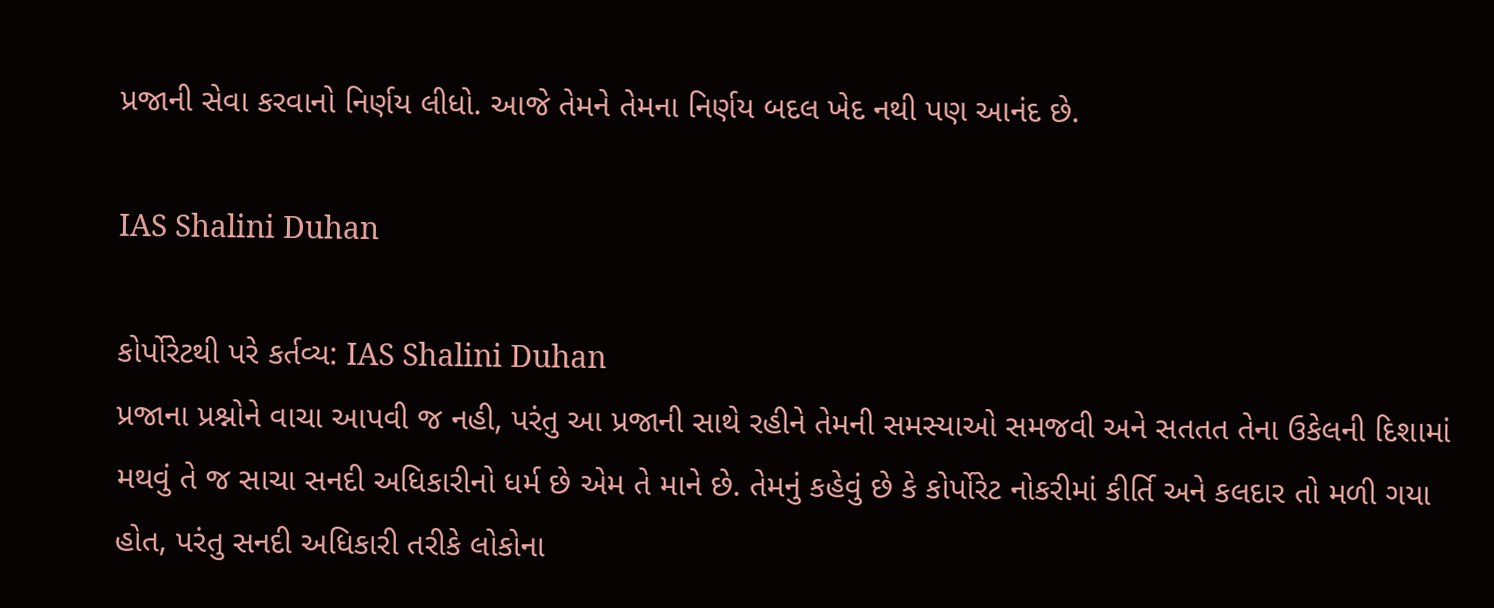પ્રજાની સેવા કરવાનો નિર્ણય લીધો. આજે તેમને તેમના નિર્ણય બદલ ખેદ નથી પણ આનંદ છે.

IAS Shalini Duhan

કોર્પોરેટથી પરે કર્તવ્ય: IAS Shalini Duhan
પ્રજાના પ્રશ્નોને વાચા આપવી જ નહી, પરંતુ આ પ્રજાની સાથે રહીને તેમની સમસ્યાઓ સમજવી અને સતતત તેના ઉકેલની દિશામાં મથવું તે જ સાચા સનદી અધિકારીનો ધર્મ છે એમ તે માને છે. તેમનું કહેવું છે કે કોર્પોરેટ નોકરીમાં કીર્તિ અને કલદાર તો મળી ગયા હોત, પરંતુ સનદી અધિકારી તરીકે લોકોના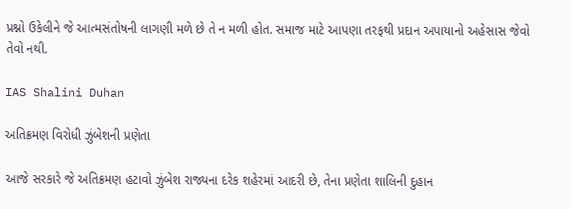પ્રશ્નો ઉકેલીને જે આત્મસંતોષની લાગણી મળે છે તે ન મળી હોત. સમાજ માટે આપણા તરફથી પ્રદાન અપાયાનો અહેસાસ જેવો તેવો નથી.

IAS Shalini Duhan

અતિક્રમણ વિરોધી ઝુંબેશની પ્રણેતા

આજે સરકારે જે અતિક્રમણ હટાવો ઝુંબેશ રાજ્યના દરેક શહેરમાં આદરી છે, તેના પ્રણેતા શાલિની દુહાન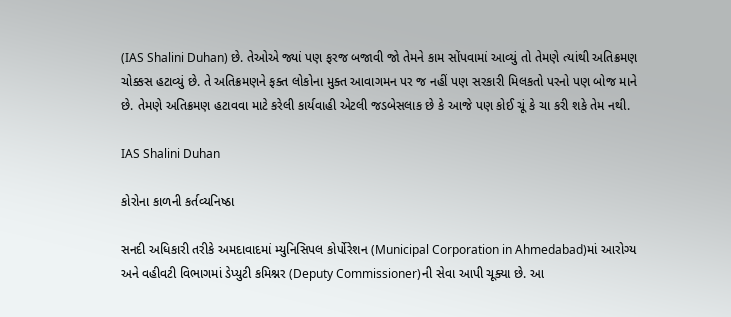(IAS Shalini Duhan) છે. તેઓએ જ્યાં પણ ફરજ બજાવી જો તેમને કામ સોંપવામાં આવ્યું તો તેમણે ત્યાંથી અતિક્રમણ ચોક્કસ હટાવ્યું છે. તે અતિક્રમણને ફક્ત લોકોના મુક્ત આવાગમન પર જ નહીં પણ સરકારી મિલકતો પરનો પણ બોજ માને છે. તેમણે અતિક્રમણ હટાવવા માટે કરેલી કાર્યવાહી એટલી જડબેસલાક છે કે આજે પણ કોઈ ચૂં કે ચા કરી શકે તેમ નથી.

IAS Shalini Duhan

કોરોના કાળની કર્તવ્યનિષ્ઠા

સનદી અધિકારી તરીકે અમદાવાદમાં મ્યુનિસિપલ કોર્પોરેશન (Municipal Corporation in Ahmedabad)માં આરોગ્ય અને વહીવટી વિભાગમાં ડેપ્યુટી કમિશ્નર (Deputy Commissioner)ની સેવા આપી ચૂક્યા છે. આ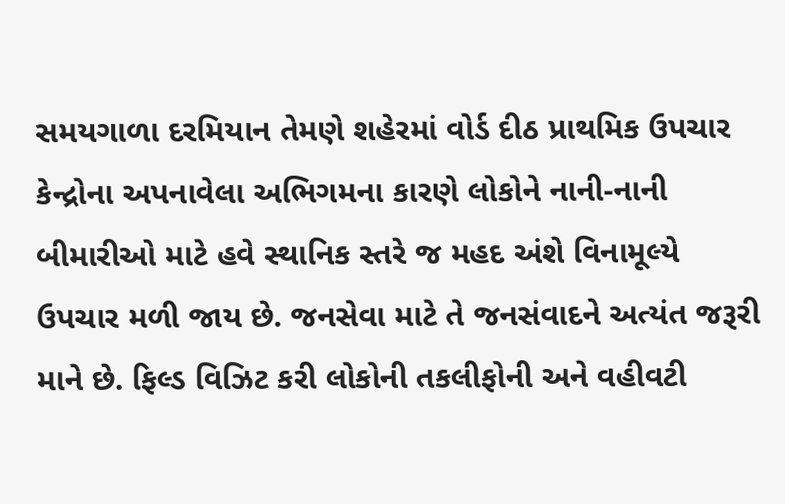સમયગાળા દરમિયાન તેમણે શહેરમાં વોર્ડ દીઠ પ્રાથમિક ઉપચાર કેન્દ્રોના અપનાવેલા અભિગમના કારણે લોકોને નાની-નાની બીમારીઓ માટે હવે સ્થાનિક સ્તરે જ મહદ અંશે વિનામૂલ્યે ઉપચાર મળી જાય છે. જનસેવા માટે તે જનસંવાદને અત્યંત જરૂરી માને છે. ફિલ્ડ વિઝિટ કરી લોકોની તકલીફોની અને વહીવટી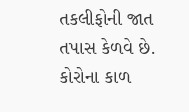તકલીફોની જાત તપાસ કેળવે છે. કોરોના કાળ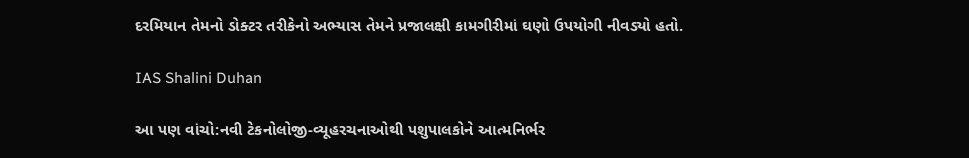દરમિયાન તેમનો ડોક્ટર તરીકેનો અભ્યાસ તેમને પ્રજાલક્ષી કામગીરીમાં ઘણો ઉપયોગી નીવડ્યો હતો.

IAS Shalini Duhan

આ પણ વાંચો:નવી ટેકનોલોજી-વ્યૂહરચનાઓથી પશુપાલકોને આત્મનિર્ભર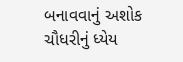બનાવવાનું અશોક ચૌધરીનું ધ્યેય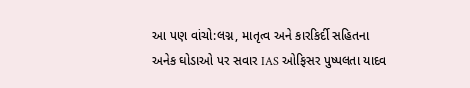આ પણ વાંચો:લગ્ન, માતૃત્વ અને કારકિર્દી સહિતના અનેક ઘોડાઓ પર સવાર IAS ઓફિસર પુષ્પલતા યાદવ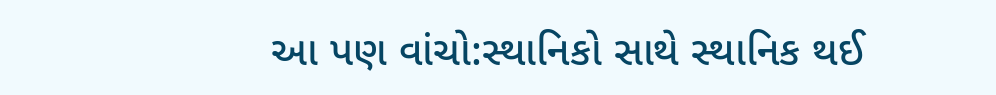આ પણ વાંચો:સ્થાનિકો સાથે સ્થાનિક થઈ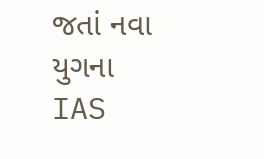જતાં નવા યુગના IAS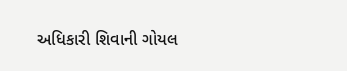અધિકારી શિવાની ગોયલ